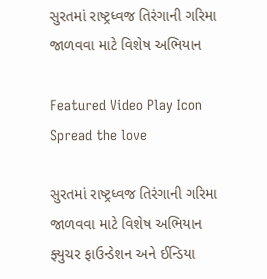સુરતમાં રાષ્ટ્રધ્વજ તિરંગાની ગરિમા જાળવવા માટે વિશેષ અભિયાન

Featured Video Play Icon
Spread the love

સુરતમાં રાષ્ટ્રધ્વજ તિરંગાની ગરિમા જાળવવા માટે વિશેષ અભિયાન
ફ્યુચર ફાઉન્ડેશન અને ઈન્ડિયા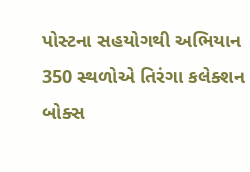પોસ્ટના સહયોગથી અભિયાન
350 સ્થળોએ તિરંગા કલેક્શન બોક્સ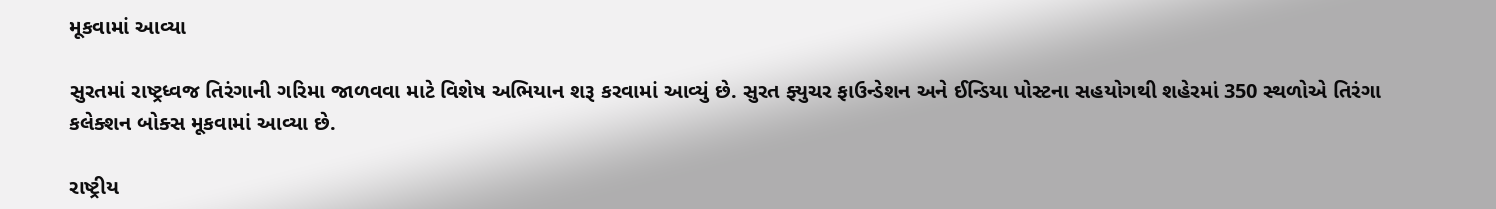મૂકવામાં આવ્યા

સુરતમાં રાષ્ટ્રધ્વજ તિરંગાની ગરિમા જાળવવા માટે વિશેષ અભિયાન શરૂ કરવામાં આવ્યું છે. સુરત ફ્યુચર ફાઉન્ડેશન અને ઈન્ડિયા પોસ્ટના સહયોગથી શહેરમાં 350 સ્થળોએ તિરંગા કલેક્શન બોક્સ મૂકવામાં આવ્યા છે.

રાષ્ટ્રીય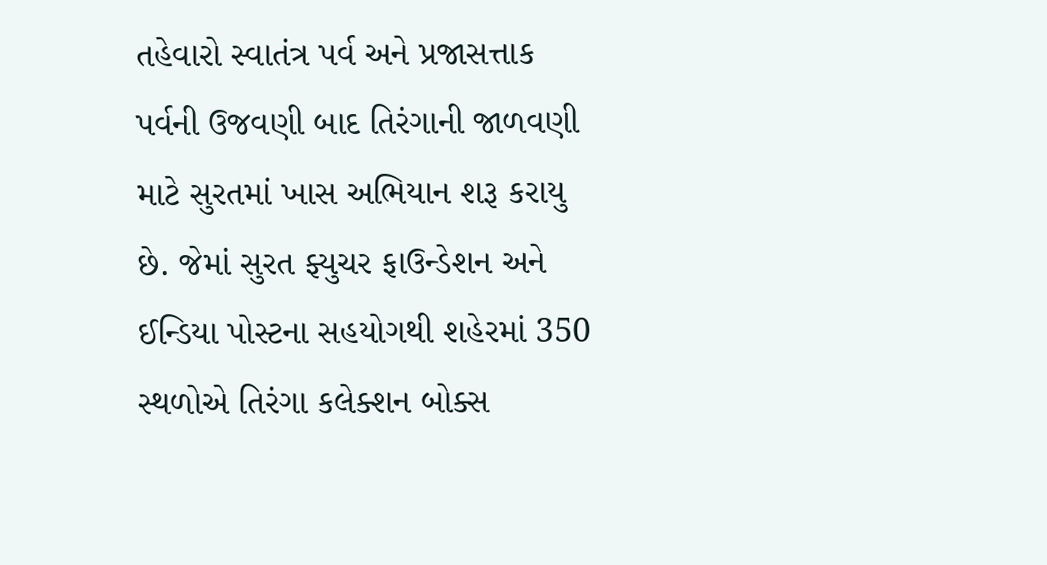તહેવારો સ્વાતંત્ર પર્વ અને પ્રજાસત્તાક પર્વની ઉજવણી બાદ તિરંગાની જાળવણી માટે સુરતમાં ખાસ અભિયાન શરૂ કરાયુ છે. જેમાં સુરત ફ્યુચર ફાઉન્ડેશન અને ઈન્ડિયા પોસ્ટના સહયોગથી શહેરમાં 350 સ્થળોએ તિરંગા કલેક્શન બોક્સ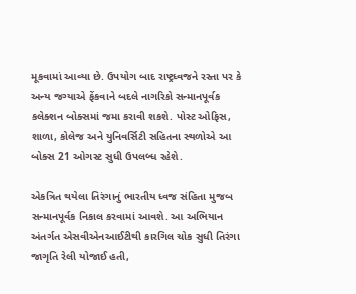મૂકવામાં આવ્યા છે. ઉપયોગ બાદ રાષ્ટ્રધ્વજને રસ્તા પર કે અન્ય જગ્યાએ ફેંકવાને બદલે નાગરિકો સન્માનપૂર્વક કલેક્શન બોક્સમાં જમા કરાવી શકશે. પોસ્ટ ઓફિસ, શાળા, કોલેજ અને યુનિવર્સિટી સહિતના સ્થળોએ આ બોક્સ 21 ઓગસ્ટ સુધી ઉપલબ્ધ રહેશે.

એકત્રિત થયેલા તિરંગાનું ભારતીય ધ્વજ સંહિતા મુજબ સન્માનપૂર્વક નિકાલ કરવામાં આવશે. આ અભિયાન અંતર્ગત એસવીએનઆઈટીથી કારગિલ ચોક સુધી તિરંગા જાગૃતિ રેલી યોજાઈ હતી,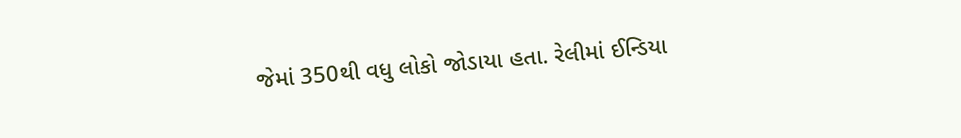જેમાં 350થી વધુ લોકો જોડાયા હતા. રેલીમાં ઈન્ડિયા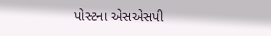પોસ્ટના એસએસપી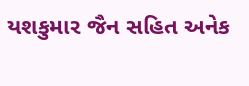યશકુમાર જૈન સહિત અનેક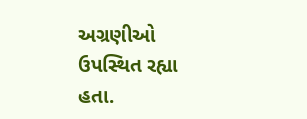અગ્રણીઓ ઉપસ્થિત રહ્યા હતા.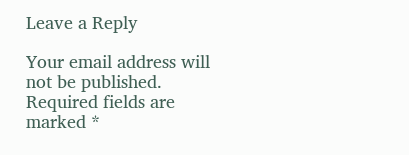Leave a Reply

Your email address will not be published. Required fields are marked *